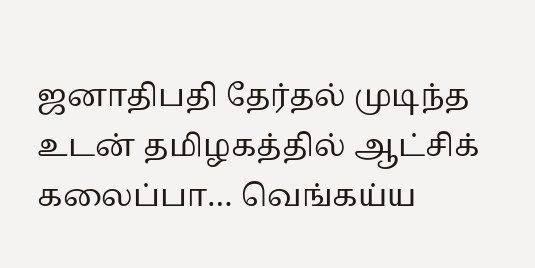ஜனாதிபதி தேர்தல் முடிந்த உடன் தமிழகத்தில் ஆட்சிக் கலைப்பா… வெங்கய்ய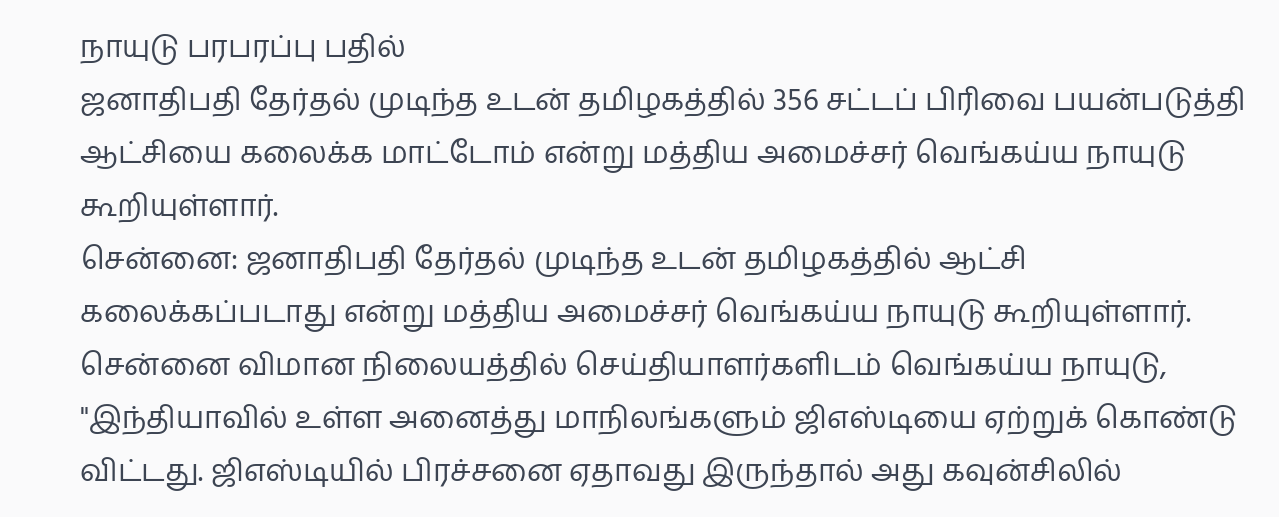நாயுடு பரபரப்பு பதில்
ஜனாதிபதி தேர்தல் முடிந்த உடன் தமிழகத்தில் 356 சட்டப் பிரிவை பயன்படுத்தி ஆட்சியை கலைக்க மாட்டோம் என்று மத்திய அமைச்சர் வெங்கய்ய நாயுடு கூறியுள்ளார்.
சென்னை: ஜனாதிபதி தேர்தல் முடிந்த உடன் தமிழகத்தில் ஆட்சி கலைக்கப்படாது என்று மத்திய அமைச்சர் வெங்கய்ய நாயுடு கூறியுள்ளார்.
சென்னை விமான நிலையத்தில் செய்தியாளர்களிடம் வெங்கய்ய நாயுடு, "இந்தியாவில் உள்ள அனைத்து மாநிலங்களும் ஜிஎஸ்டியை ஏற்றுக் கொண்டு விட்டது. ஜிஎஸ்டியில் பிரச்சனை ஏதாவது இருந்தால் அது கவுன்சிலில்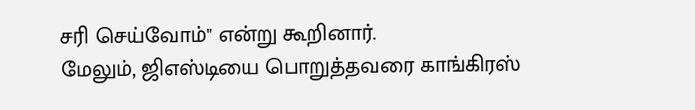சரி செய்வோம்" என்று கூறினார்.
மேலும், ஜிஎஸ்டியை பொறுத்தவரை காங்கிரஸ்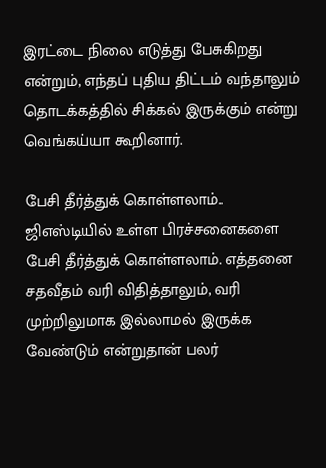இரட்டை நிலை எடுத்து பேசுகிறது என்றும், எந்தப் புதிய திட்டம் வந்தாலும் தொடக்கத்தில் சிக்கல் இருக்கும் என்று வெங்கய்யா கூறினார்.

பேசி தீர்த்துக் கொள்ளலாம்..
ஜிஎஸ்டியில் உள்ள பிரச்சனைகளை பேசி தீர்த்துக் கொள்ளலாம். எத்தனை சதவீதம் வரி விதித்தாலும், வரி முற்றிலுமாக இல்லாமல் இருக்க வேண்டும் என்றுதான் பலர்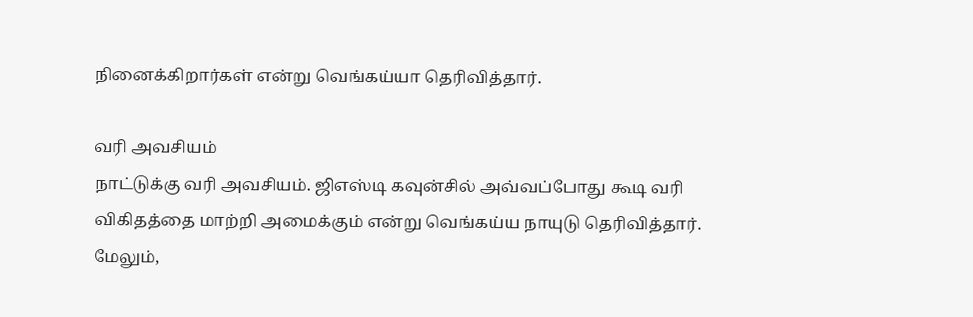நினைக்கிறார்கள் என்று வெங்கய்யா தெரிவித்தார்.

வரி அவசியம்
நாட்டுக்கு வரி அவசியம். ஜிஎஸ்டி கவுன்சில் அவ்வப்போது கூடி வரி விகிதத்தை மாற்றி அமைக்கும் என்று வெங்கய்ய நாயுடு தெரிவித்தார். மேலும்,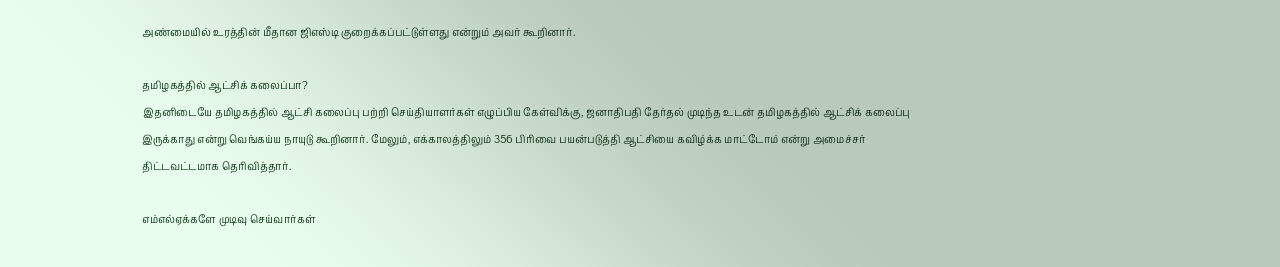அண்மையில் உரத்தின் மீதான ஜிஎஸ்டி குறைக்கப்பட்டுள்ளது என்றும் அவர் கூறினார்.

தமிழகத்தில் ஆட்சிக் கலைப்பா?
இதனிடையே தமிழகத்தில் ஆட்சி கலைப்பு பற்றி செய்தியாளர்கள் எழுப்பிய கேள்விக்கு, ஜனாதிபதி தேர்தல் முடிந்த உடன் தமிழகத்தில் ஆட்சிக் கலைப்பு இருக்காது என்று வெங்கய்ய நாயுடு கூறினார். மேலும், எக்காலத்திலும் 356 பிரிவை பயன்படுத்தி ஆட்சியை கவிழ்க்க மாட்டோம் என்று அமைச்சர் திட்டவட்டமாக தெரிவித்தார்.

எம்எல்ஏக்களே முடிவு செய்வார்கள்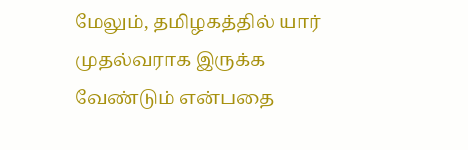மேலும், தமிழகத்தில் யார் முதல்வராக இருக்க வேண்டும் என்பதை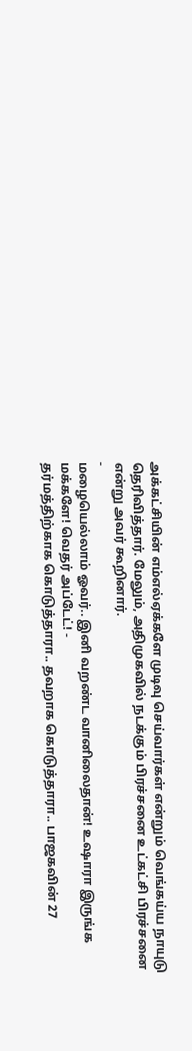அக்கட்சியின் எம்எல்ஏக்களே முடிவு செய்வார்கள் என்றும் வெங்கய்ய நாயுடு தெரிவித்தார். மேலும், அதிமுகவில் நடக்கும் பிரச்சனை உட்கட்சி பிரச்சனை என்று அவர் கூறினார்.
-
மழையெல்லாம் ஓவர்.. இனி வறண்ட வானிலைதான்! உஷாரா இருங்க மக்களே! வெதர் அப்டேட்! -
தர்மத்திற்காக கொடுத்தாரா.. தவறாக கொடுத்தாரா.. பாஜகவின் 27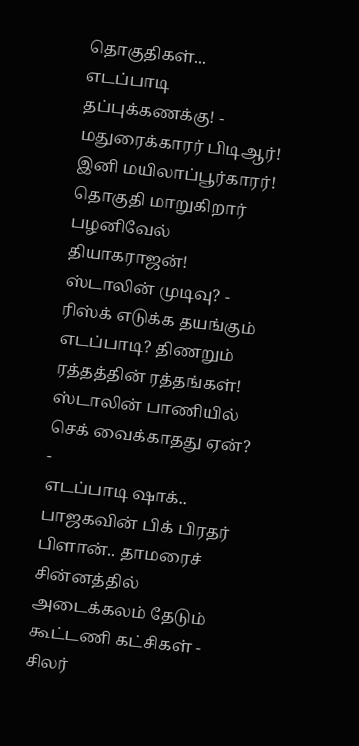தொகுதிகள்... எடப்பாடி தப்புக்கணக்கு! -
மதுரைக்காரர் பிடிஆர்! இனி மயிலாப்பூர்காரர்! தொகுதி மாறுகிறார் பழனிவேல் தியாகராஜன்! ஸ்டாலின் முடிவு? -
ரிஸ்க் எடுக்க தயங்கும் எடப்பாடி? திணறும் ரத்தத்தின் ரத்தங்கள்! ஸ்டாலின் பாணியில் செக் வைக்காதது ஏன்? -
எடப்பாடி ஷாக்.. பாஜகவின் பிக் பிரதர் பிளான்.. தாமரைச் சின்னத்தில் அடைக்கலம் தேடும் கூட்டணி கட்சிகள் -
சிலர்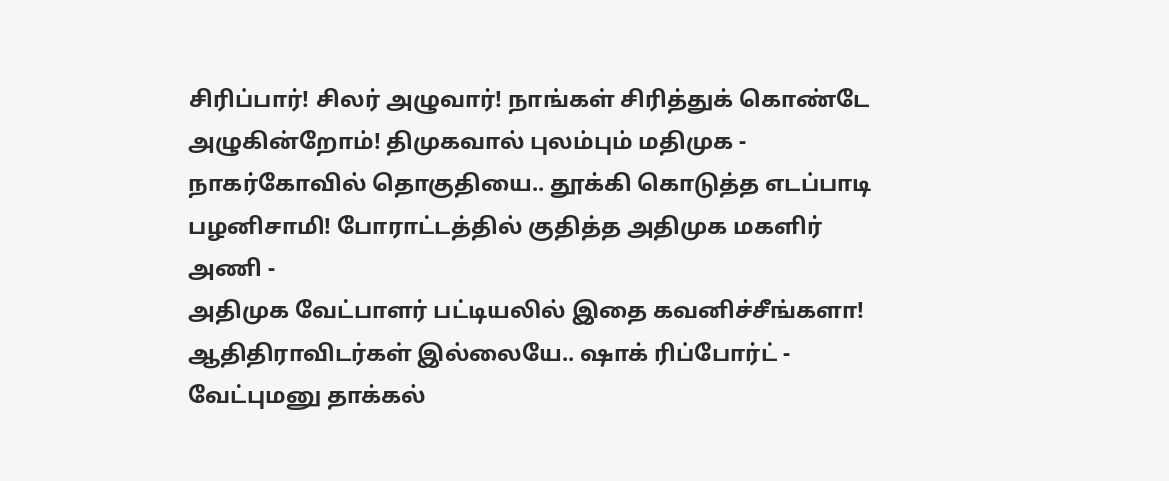சிரிப்பார்! சிலர் அழுவார்! நாங்கள் சிரித்துக் கொண்டே அழுகின்றோம்! திமுகவால் புலம்பும் மதிமுக -
நாகர்கோவில் தொகுதியை.. தூக்கி கொடுத்த எடப்பாடி பழனிசாமி! போராட்டத்தில் குதித்த அதிமுக மகளிர் அணி -
அதிமுக வேட்பாளர் பட்டியலில் இதை கவனிச்சீங்களா! ஆதிதிராவிடர்கள் இல்லையே.. ஷாக் ரிப்போர்ட் -
வேட்புமனு தாக்கல்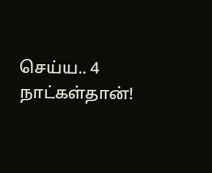செய்ய.. 4 நாட்கள்தான்!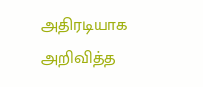அதிரடியாக அறிவித்த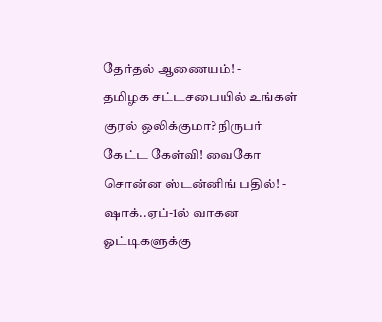தேர்தல் ஆணையம்! -
தமிழக சட்டசபையில் உங்கள் குரல் ஒலிக்குமா? நிருபர் கேட்ட கேள்வி! வைகோ சொன்ன ஸ்டன்னிங் பதில்! -
ஷாக்..ஏப்-1ல் வாகன ஓட்டிகளுக்கு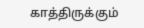காத்திருக்கும்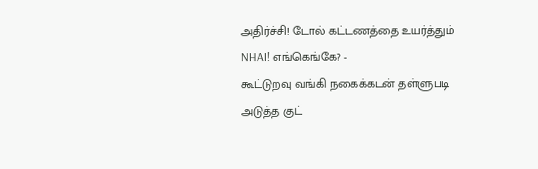அதிர்ச்சி! டோல் கட்டணத்தை உயர்த்தும் NHAI! எங்கெங்கே? -
கூட்டுறவு வங்கி நகைக்கடன் தள்ளுபடி அடுத்த குட்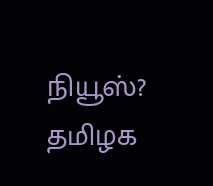நியூஸ்? தமிழக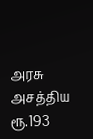அரசு அசத்திய ரூ.193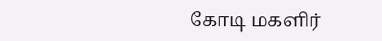கோடி மகளிர்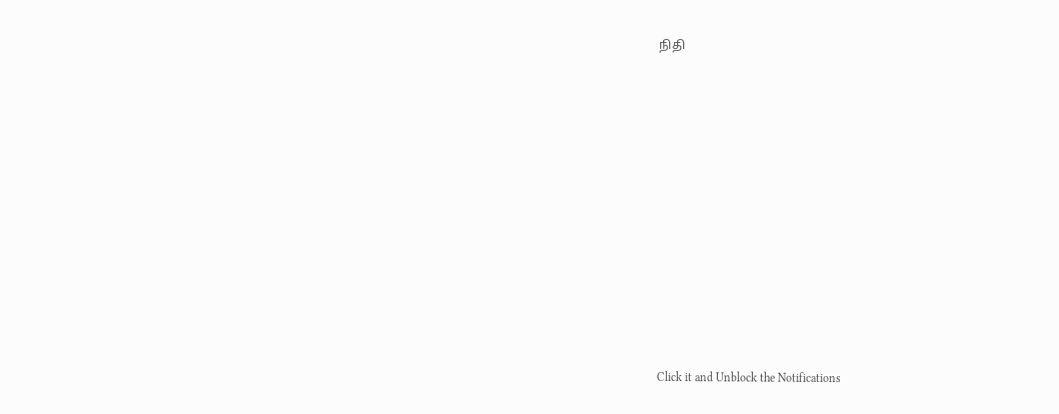நிதி












Click it and Unblock the Notifications